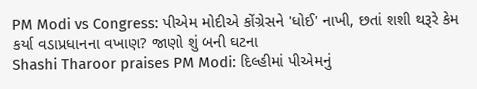PM Modi vs Congress: પીએમ મોદીએ કોંગ્રેસને 'ધોઈ' નાખી, છતાં શશી થરૂરે કેમ કર્યા વડાપ્રધાનના વખાણ? જાણો શું બની ઘટના
Shashi Tharoor praises PM Modi: દિલ્હીમાં પીએમનું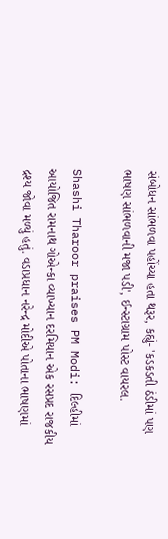સંબોધન સાંભળવા પહોંચ્યા હતા થરૂર, કહ્યું- 'કડકડતી ઠંડીમાં પણ ભાષણ સાંભળવાની મજા પડી', ઈન્સ્ટાગ્રામ પોસ્ટ વાયરલ.

Shashi Tharoor praises PM Modi: દિલ્હીમાં આયોજિત રામનાથ ગોએન્કા વ્યાખ્યાન દરમિયાન એક રસપ્રદ રાજકીય દ્રશ્ય જોવા મળ્યું હતું. વડાપ્રધાન નરેન્દ્ર મોદીએ પોતાના ભાષણમાં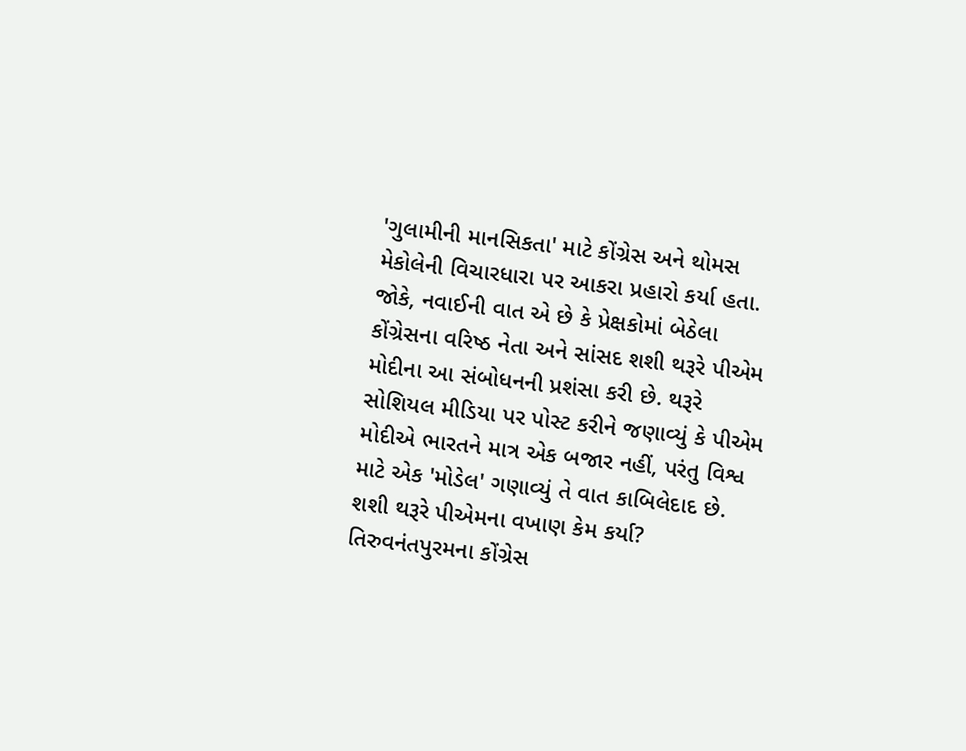'ગુલામીની માનસિકતા' માટે કોંગ્રેસ અને થોમસ મેકોલેની વિચારધારા પર આકરા પ્રહારો કર્યા હતા. જોકે, નવાઈની વાત એ છે કે પ્રેક્ષકોમાં બેઠેલા કોંગ્રેસના વરિષ્ઠ નેતા અને સાંસદ શશી થરૂરે પીએમ મોદીના આ સંબોધનની પ્રશંસા કરી છે. થરૂરે સોશિયલ મીડિયા પર પોસ્ટ કરીને જણાવ્યું કે પીએમ મોદીએ ભારતને માત્ર એક બજાર નહીં, પરંતુ વિશ્વ માટે એક 'મોડેલ' ગણાવ્યું તે વાત કાબિલેદાદ છે.
શશી થરૂરે પીએમના વખાણ કેમ કર્યા?
તિરુવનંતપુરમના કોંગ્રેસ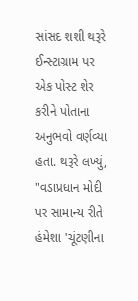સાંસદ શશી થરૂરે ઈન્સ્ટાગ્રામ પર એક પોસ્ટ શેર કરીને પોતાના અનુભવો વર્ણવ્યા હતા. થરૂરે લખ્યું, "વડાપ્રધાન મોદી પર સામાન્ય રીતે હંમેશા 'ચૂંટણીના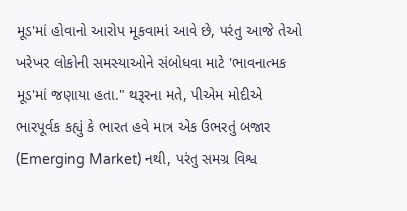મૂડ'માં હોવાનો આરોપ મૂકવામાં આવે છે, પરંતુ આજે તેઓ ખરેખર લોકોની સમસ્યાઓને સંબોધવા માટે 'ભાવનાત્મક મૂડ'માં જણાયા હતા." થરૂરના મતે, પીએમ મોદીએ ભારપૂર્વક કહ્યું કે ભારત હવે માત્ર એક ઉભરતું બજાર (Emerging Market) નથી, પરંતુ સમગ્ર વિશ્વ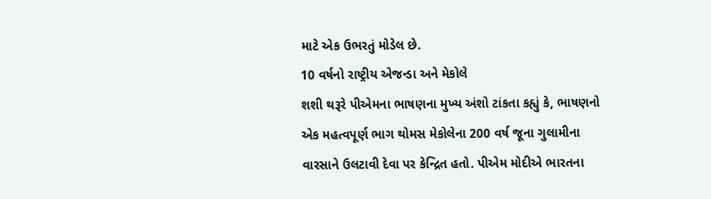માટે એક ઉભરતું મોડેલ છે.
10 વર્ષનો રાષ્ટ્રીય એજન્ડા અને મેકોલે
શશી થરૂરે પીએમના ભાષણના મુખ્ય અંશો ટાંકતા કહ્યું કે, ભાષણનો એક મહત્વપૂર્ણ ભાગ થોમસ મેકોલેના 200 વર્ષ જૂના ગુલામીના વારસાને ઉલટાવી દેવા પર કેન્દ્રિત હતો. પીએમ મોદીએ ભારતના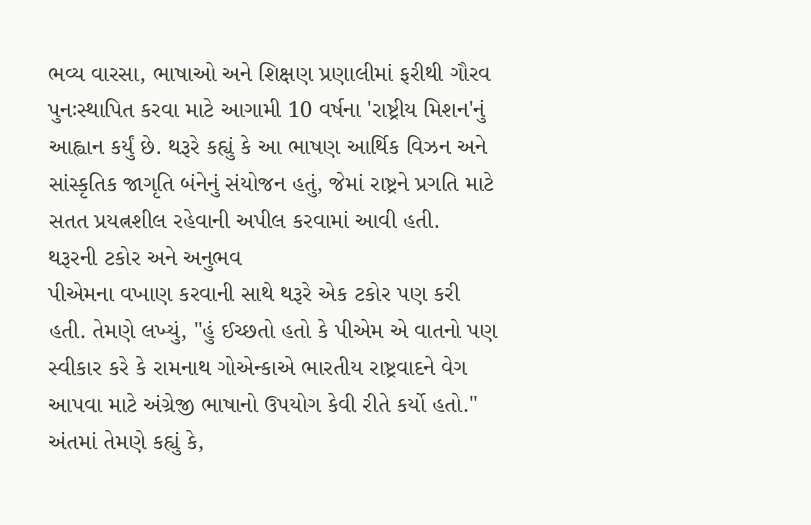ભવ્ય વારસા, ભાષાઓ અને શિક્ષણ પ્રણાલીમાં ફરીથી ગૌરવ પુનઃસ્થાપિત કરવા માટે આગામી 10 વર્ષના 'રાષ્ટ્રીય મિશન'નું આહ્વાન કર્યું છે. થરૂરે કહ્યું કે આ ભાષણ આર્થિક વિઝન અને સાંસ્કૃતિક જાગૃતિ બંનેનું સંયોજન હતું, જેમાં રાષ્ટ્રને પ્રગતિ માટે સતત પ્રયત્નશીલ રહેવાની અપીલ કરવામાં આવી હતી.
થરૂરની ટકોર અને અનુભવ
પીએમના વખાણ કરવાની સાથે થરૂરે એક ટકોર પણ કરી હતી. તેમણે લખ્યું, "હું ઈચ્છતો હતો કે પીએમ એ વાતનો પણ સ્વીકાર કરે કે રામનાથ ગોએન્કાએ ભારતીય રાષ્ટ્રવાદને વેગ આપવા માટે અંગ્રેજી ભાષાનો ઉપયોગ કેવી રીતે કર્યો હતો." અંતમાં તેમણે કહ્યું કે,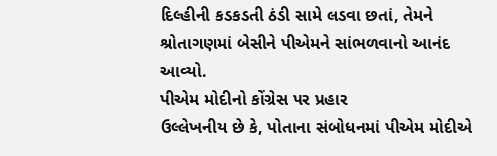દિલ્હીની કડકડતી ઠંડી સામે લડવા છતાં, તેમને શ્રોતાગણમાં બેસીને પીએમને સાંભળવાનો આનંદ આવ્યો.
પીએમ મોદીનો કોંગ્રેસ પર પ્રહાર
ઉલ્લેખનીય છે કે, પોતાના સંબોધનમાં પીએમ મોદીએ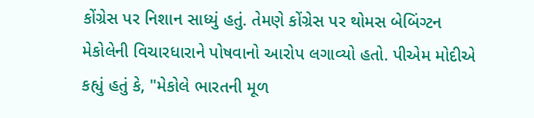કોંગ્રેસ પર નિશાન સાધ્યું હતું. તેમણે કોંગ્રેસ પર થોમસ બેબિંગ્ટન મેકોલેની વિચારધારાને પોષવાનો આરોપ લગાવ્યો હતો. પીએમ મોદીએ કહ્યું હતું કે, "મેકોલે ભારતની મૂળ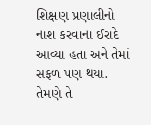શિક્ષણ પ્રણાલીનો નાશ કરવાના ઈરાદે આવ્યા હતા અને તેમાં સફળ પણ થયા. તેમણે તે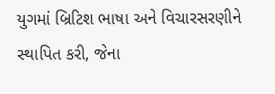યુગમાં બ્રિટિશ ભાષા અને વિચારસરણીને સ્થાપિત કરી, જેના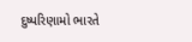દુષ્પરિણામો ભારતે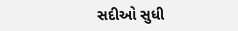સદીઓ સુધી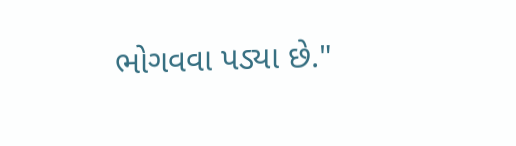ભોગવવા પડ્યા છે."